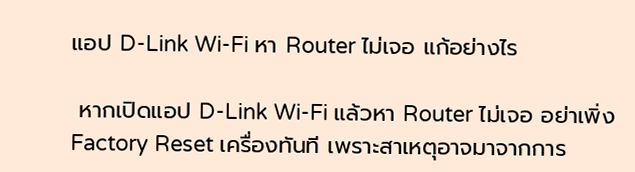แอป D-Link Wi-Fi หา Router ไม่เจอ แก้อย่างไร

 หากเปิดแอป D-Link Wi-Fi แล้วหา Router ไม่เจอ อย่าเพิ่ง Factory Reset เครื่องทันที เพราะสาเหตุอาจมาจากการ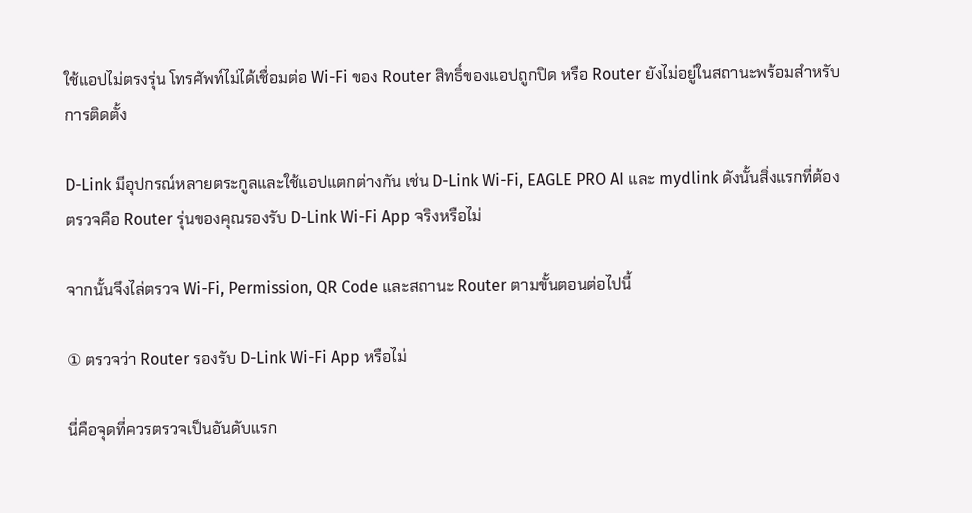ใช้แอปไม่ตรงรุ่น โทรศัพท์ไม่ได้เชื่อมต่อ Wi-Fi ของ Router สิทธิ์ของแอปถูกปิด หรือ Router ยังไม่อยู่ในสถานะพร้อมสำหรับการติดตั้ง

D-Link มีอุปกรณ์หลายตระกูลและใช้แอปแตกต่างกัน เช่น D-Link Wi-Fi, EAGLE PRO AI และ mydlink ดังนั้นสิ่งแรกที่ต้องตรวจคือ Router รุ่นของคุณรองรับ D-Link Wi-Fi App จริงหรือไม่

จากนั้นจึงไล่ตรวจ Wi-Fi, Permission, QR Code และสถานะ Router ตามขั้นตอนต่อไปนี้

① ตรวจว่า Router รองรับ D-Link Wi-Fi App หรือไม่

นี่คือจุดที่ควรตรวจเป็นอันดับแรก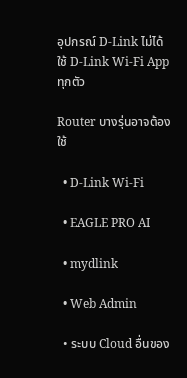อุปกรณ์ D-Link ไม่ได้ใช้ D-Link Wi-Fi App ทุกตัว

Router บางรุ่นอาจต้องใช้

  • D-Link Wi-Fi

  • EAGLE PRO AI

  • mydlink

  • Web Admin

  • ระบบ Cloud อื่นของ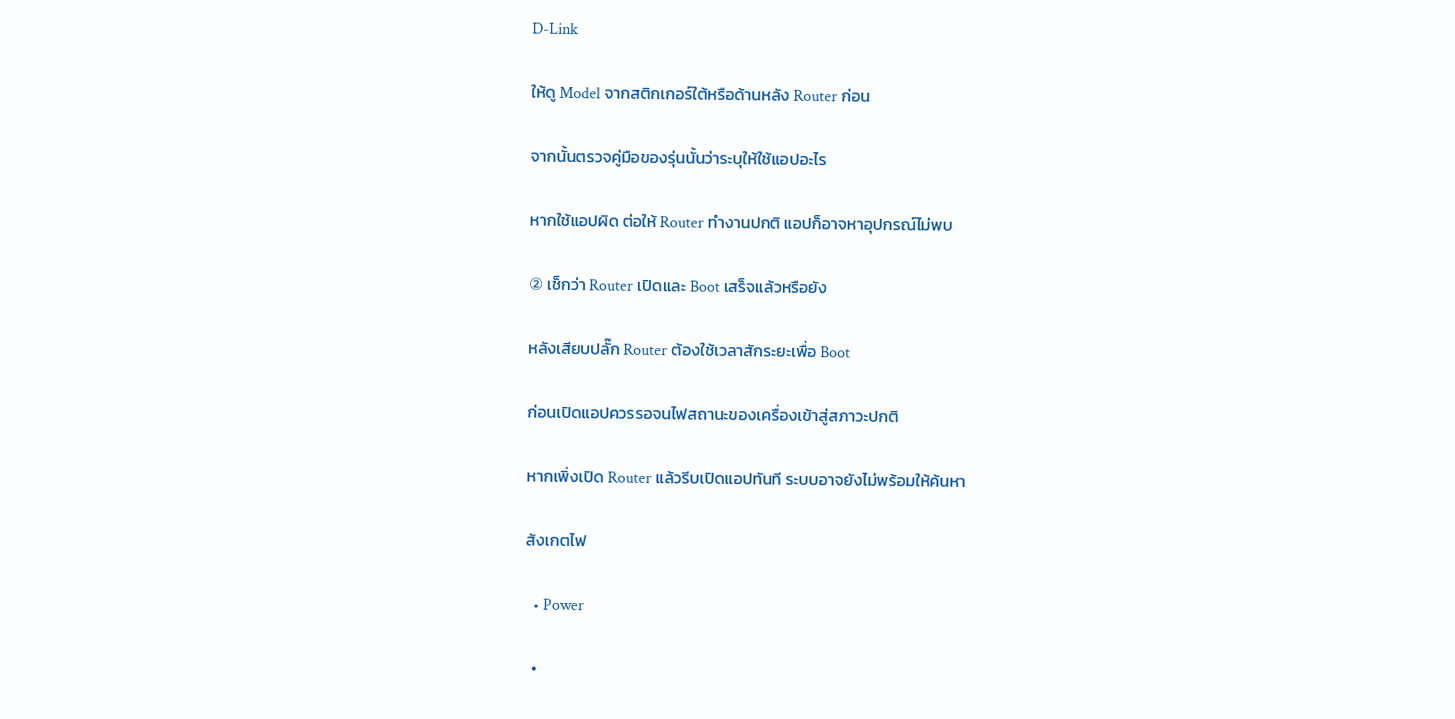D-Link

ให้ดู Model จากสติกเกอร์ใต้หรือด้านหลัง Router ก่อน

จากนั้นตรวจคู่มือของรุ่นนั้นว่าระบุให้ใช้แอปอะไร

หากใช้แอปผิด ต่อให้ Router ทำงานปกติ แอปก็อาจหาอุปกรณ์ไม่พบ

② เช็กว่า Router เปิดและ Boot เสร็จแล้วหรือยัง

หลังเสียบปลั๊ก Router ต้องใช้เวลาสักระยะเพื่อ Boot

ก่อนเปิดแอปควรรอจนไฟสถานะของเครื่องเข้าสู่สภาวะปกติ

หากเพิ่งเปิด Router แล้วรีบเปิดแอปทันที ระบบอาจยังไม่พร้อมให้ค้นหา

สังเกตไฟ

  • Power

  •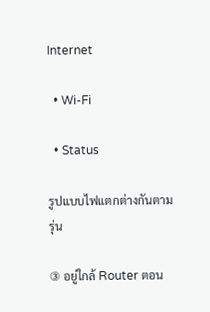Internet

  • Wi-Fi

  • Status

รูปแบบไฟแตกต่างกันตามรุ่น

③ อยู่ใกล้ Router ตอน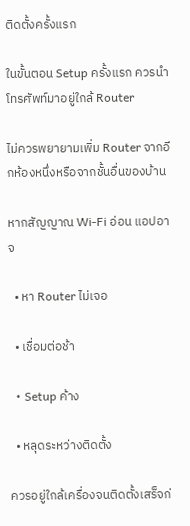ติดตั้งครั้งแรก

ในขั้นตอน Setup ครั้งแรก ควรนำโทรศัพท์มาอยู่ใกล้ Router

ไม่ควรพยายามเพิ่ม Router จากอีกห้องหนึ่งหรือจากชั้นอื่นของบ้าน

หากสัญญาณ Wi-Fi อ่อน แอปอาจ

  • หา Router ไม่เจอ

  • เชื่อมต่อช้า

  • Setup ค้าง

  • หลุดระหว่างติดตั้ง

ควรอยู่ใกล้เครื่องจนติดตั้งเสร็จก่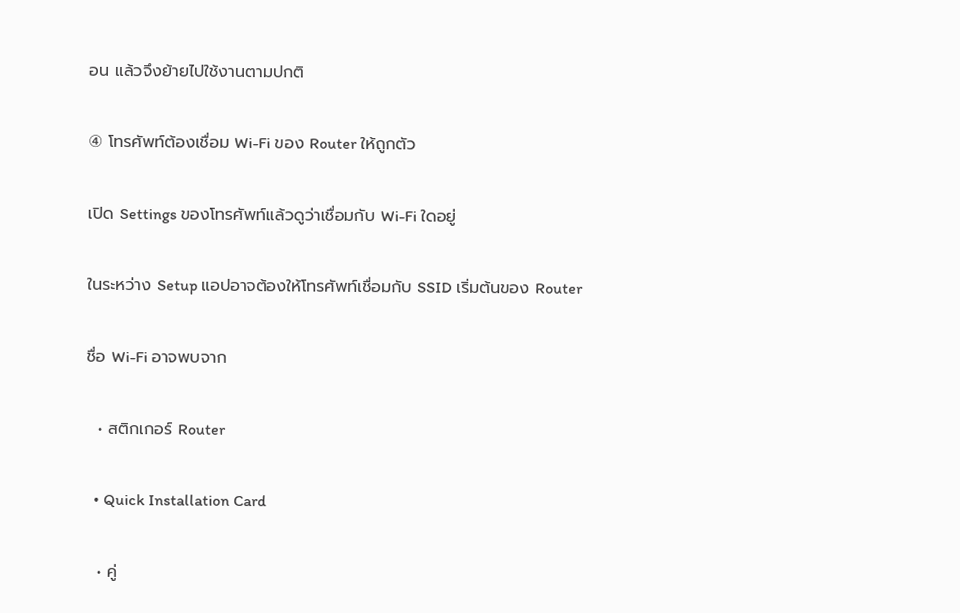อน แล้วจึงย้ายไปใช้งานตามปกติ

④ โทรศัพท์ต้องเชื่อม Wi-Fi ของ Router ให้ถูกตัว

เปิด Settings ของโทรศัพท์แล้วดูว่าเชื่อมกับ Wi-Fi ใดอยู่

ในระหว่าง Setup แอปอาจต้องให้โทรศัพท์เชื่อมกับ SSID เริ่มต้นของ Router

ชื่อ Wi-Fi อาจพบจาก

  • สติกเกอร์ Router

  • Quick Installation Card

  • คู่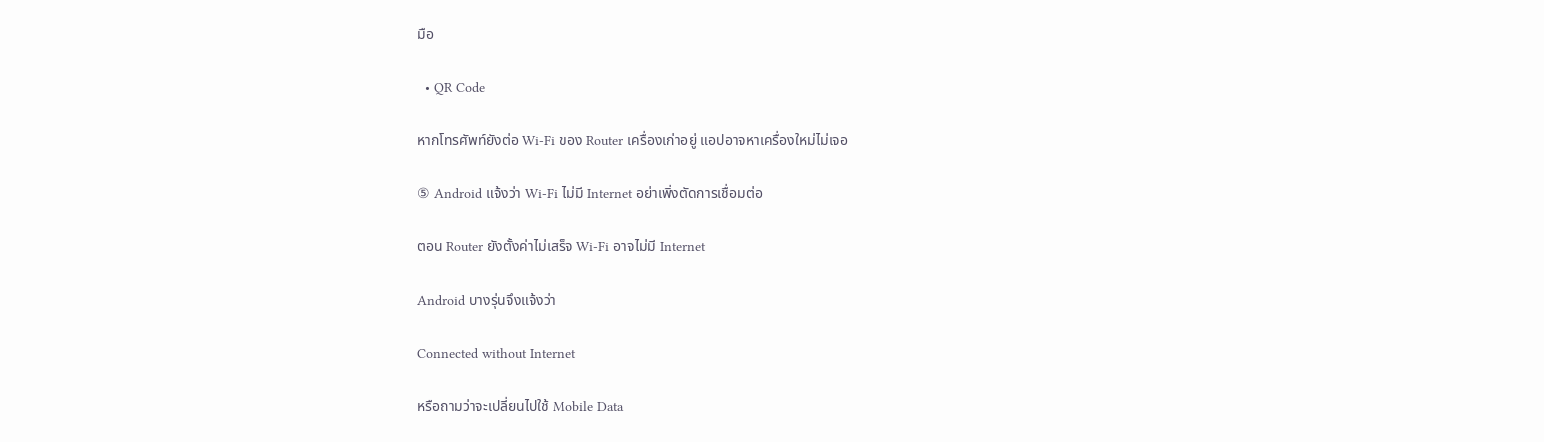มือ

  • QR Code

หากโทรศัพท์ยังต่อ Wi-Fi ของ Router เครื่องเก่าอยู่ แอปอาจหาเครื่องใหม่ไม่เจอ

⑤ Android แจ้งว่า Wi-Fi ไม่มี Internet อย่าเพิ่งตัดการเชื่อมต่อ

ตอน Router ยังตั้งค่าไม่เสร็จ Wi-Fi อาจไม่มี Internet

Android บางรุ่นจึงแจ้งว่า

Connected without Internet

หรือถามว่าจะเปลี่ยนไปใช้ Mobile Data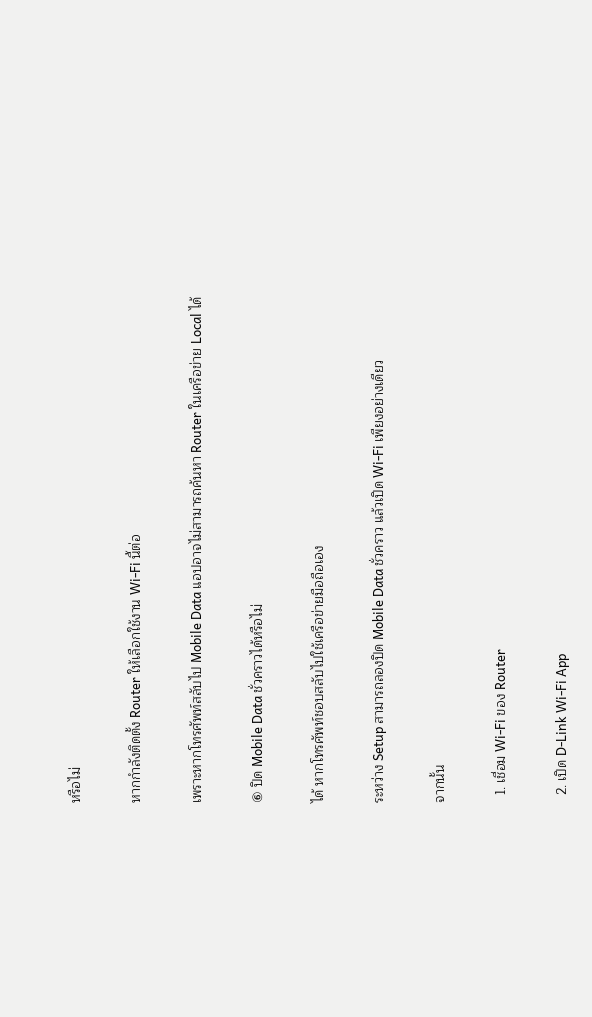หรือไม่

หากกำลังติดตั้ง Router ให้เลือกใช้งาน Wi-Fi นี้ต่อ

เพราะหากโทรศัพท์สลับไป Mobile Data แอปอาจไม่สามารถค้นหา Router ในเครือข่าย Local ได้

⑥ ปิด Mobile Data ชั่วคราวได้หรือไม่

ได้ หากโทรศัพท์ชอบสลับไปใช้เครือข่ายมือถือเอง

ระหว่าง Setup สามารถลองปิด Mobile Data ชั่วคราว แล้วเปิด Wi-Fi เพียงอย่างเดียว

จากนั้น

  1. เชื่อม Wi-Fi ของ Router

  2. เปิด D-Link Wi-Fi App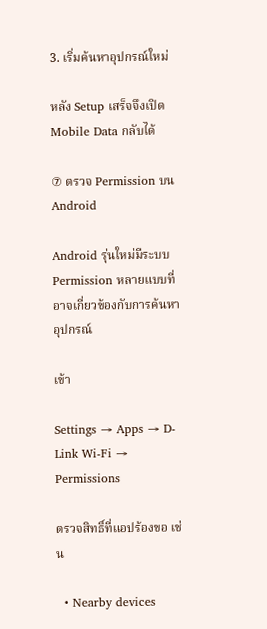3. เริ่มค้นหาอุปกรณ์ใหม่

หลัง Setup เสร็จจึงเปิด Mobile Data กลับได้

⑦ ตรวจ Permission บน Android

Android รุ่นใหม่มีระบบ Permission หลายแบบที่อาจเกี่ยวข้องกับการค้นหาอุปกรณ์

เข้า

Settings → Apps → D-Link Wi-Fi → Permissions

ตรวจสิทธิ์ที่แอปร้องขอ เช่น

  • Nearby devices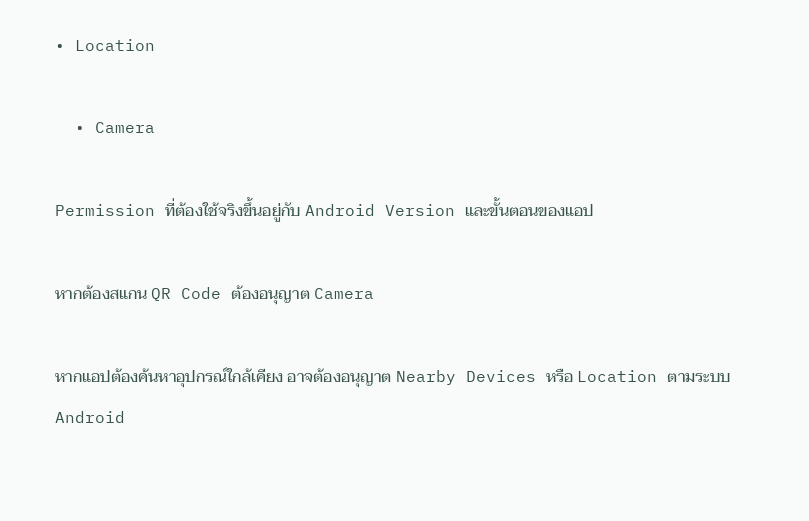• Location

  • Camera

Permission ที่ต้องใช้จริงขึ้นอยู่กับ Android Version และขั้นตอนของแอป

หากต้องสแกน QR Code ต้องอนุญาต Camera

หากแอปต้องค้นหาอุปกรณ์ใกล้เคียง อาจต้องอนุญาต Nearby Devices หรือ Location ตามระบบ Android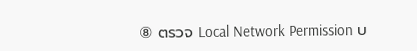⑧ ตรวจ Local Network Permission บ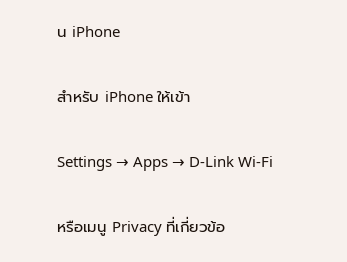น iPhone

สำหรับ iPhone ให้เข้า

Settings → Apps → D-Link Wi-Fi

หรือเมนู Privacy ที่เกี่ยวข้อ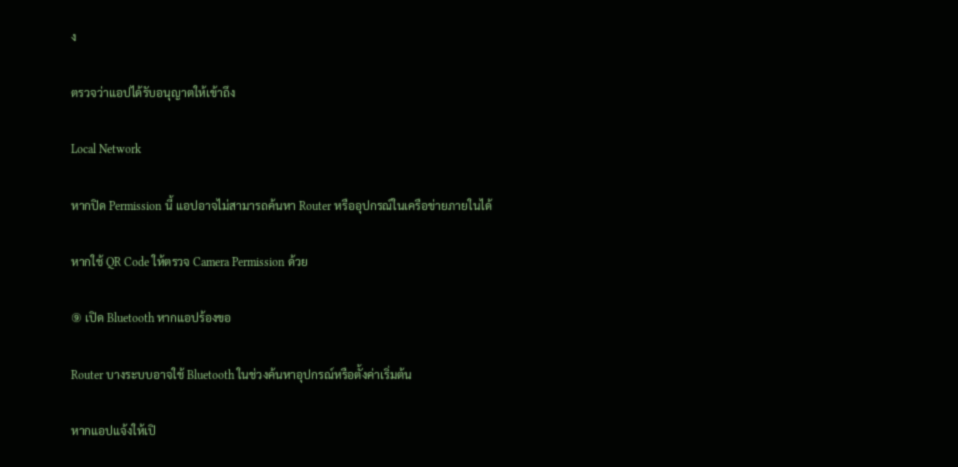ง

ตรวจว่าแอปได้รับอนุญาตให้เข้าถึง

Local Network

หากปิด Permission นี้ แอปอาจไม่สามารถค้นหา Router หรืออุปกรณ์ในเครือข่ายภายในได้

หากใช้ QR Code ให้ตรวจ Camera Permission ด้วย

⑨ เปิด Bluetooth หากแอปร้องขอ

Router บางระบบอาจใช้ Bluetooth ในช่วงค้นหาอุปกรณ์หรือตั้งค่าเริ่มต้น

หากแอปแจ้งให้เปิ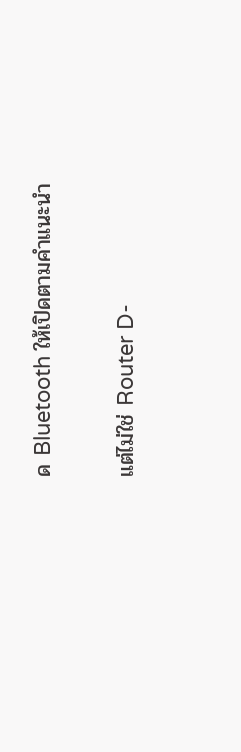ด Bluetooth ให้เปิดตามคำแนะนำ

แต่ไม่ใช่ Router D-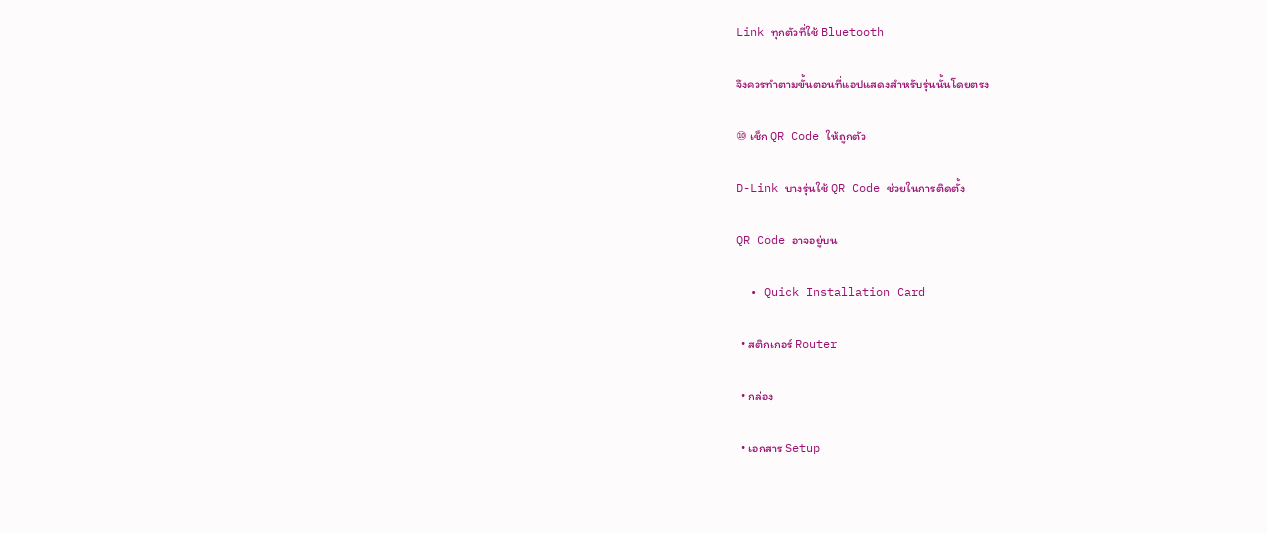Link ทุกตัวที่ใช้ Bluetooth

จึงควรทำตามขั้นตอนที่แอปแสดงสำหรับรุ่นนั้นโดยตรง

⑩ เช็ก QR Code ให้ถูกตัว

D-Link บางรุ่นใช้ QR Code ช่วยในการติดตั้ง

QR Code อาจอยู่บน

  • Quick Installation Card

  • สติกเกอร์ Router

  • กล่อง

  • เอกสาร Setup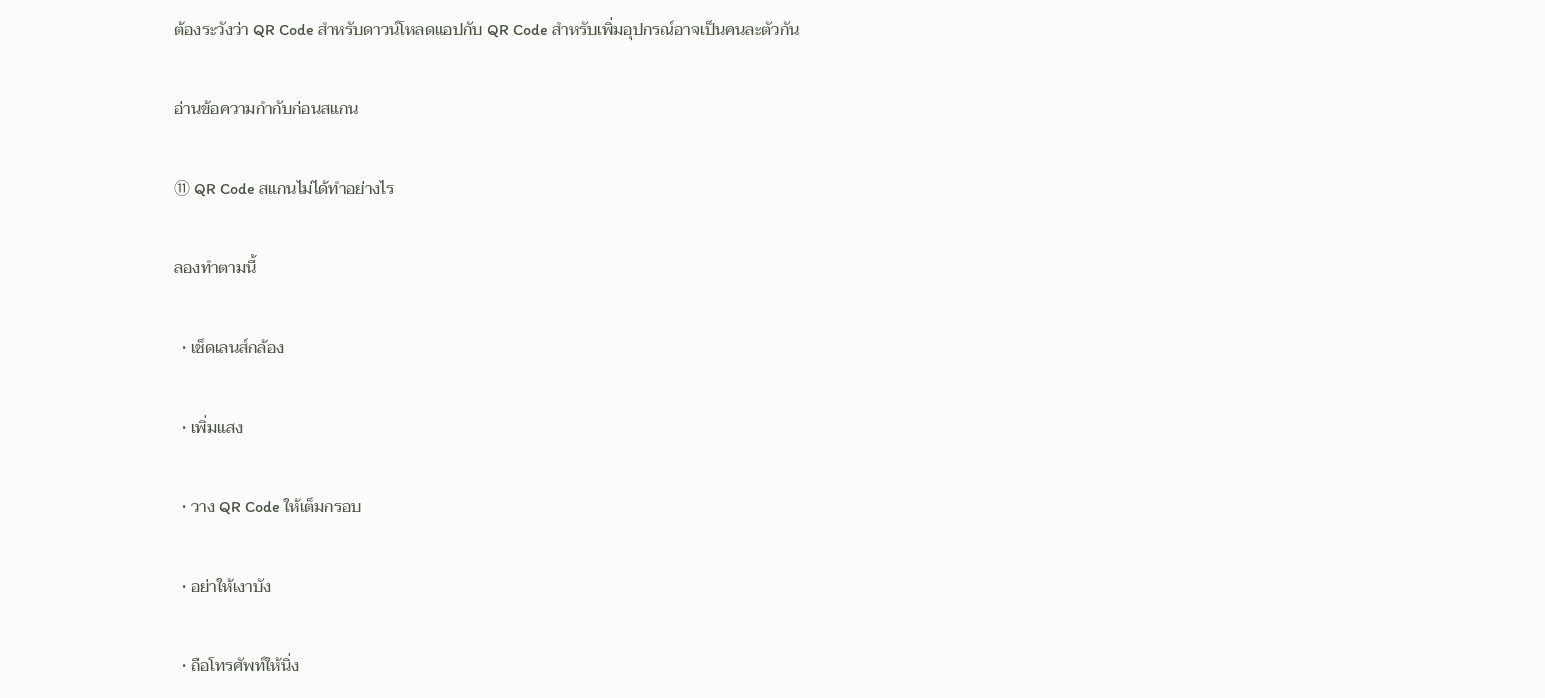ต้องระวังว่า QR Code สำหรับดาวน์โหลดแอปกับ QR Code สำหรับเพิ่มอุปกรณ์อาจเป็นคนละตัวกัน

อ่านข้อความกำกับก่อนสแกน

⑪ QR Code สแกนไม่ได้ทำอย่างไร

ลองทำตามนี้

  • เช็ดเลนส์กล้อง

  • เพิ่มแสง

  • วาง QR Code ให้เต็มกรอบ

  • อย่าให้เงาบัง

  • ถือโทรศัพท์ให้นิ่ง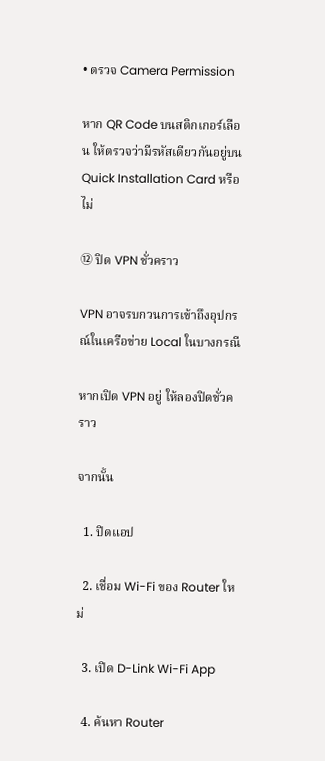• ตรวจ Camera Permission

หาก QR Code บนสติกเกอร์เลือน ให้ตรวจว่ามีรหัสเดียวกันอยู่บน Quick Installation Card หรือไม่

⑫ ปิด VPN ชั่วคราว

VPN อาจรบกวนการเข้าถึงอุปกรณ์ในเครือข่าย Local ในบางกรณี

หากเปิด VPN อยู่ ให้ลองปิดชั่วคราว

จากนั้น

  1. ปิดแอป

  2. เชื่อม Wi-Fi ของ Router ใหม่

  3. เปิด D-Link Wi-Fi App

  4. ค้นหา Router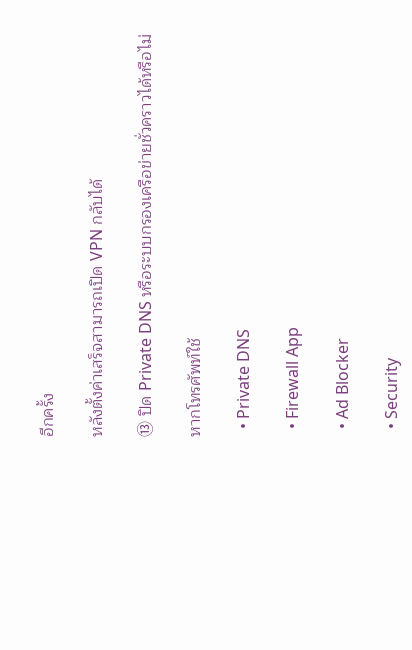อีกครั้ง

หลังตั้งค่าเสร็จสามารถเปิด VPN กลับได้

⑬ ปิด Private DNS หรือระบบกรองเครือข่ายชั่วคราวได้หรือไม่

หากโทรศัพท์ใช้

  • Private DNS

  • Firewall App

  • Ad Blocker

  • Security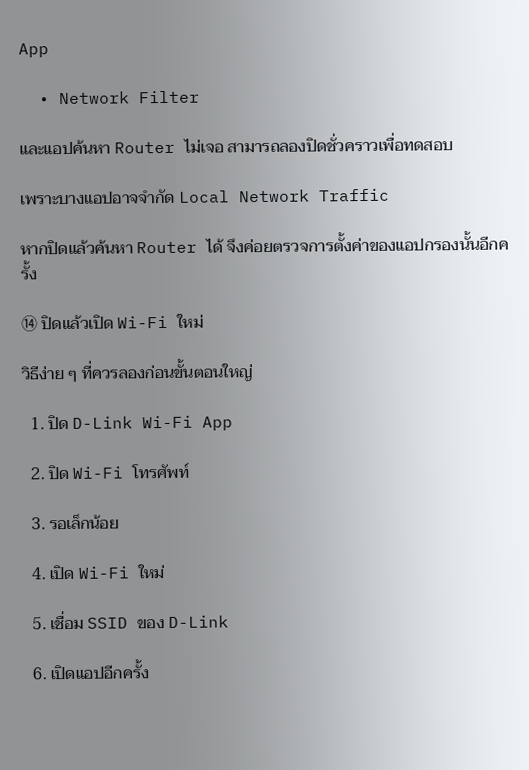App

  • Network Filter

และแอปค้นหา Router ไม่เจอ สามารถลองปิดชั่วคราวเพื่อทดสอบ

เพราะบางแอปอาจจำกัด Local Network Traffic

หากปิดแล้วค้นหา Router ได้ จึงค่อยตรวจการตั้งค่าของแอปกรองนั้นอีกครั้ง

⑭ ปิดแล้วเปิด Wi-Fi ใหม่

วิธีง่าย ๆ ที่ควรลองก่อนขั้นตอนใหญ่

  1. ปิด D-Link Wi-Fi App

  2. ปิด Wi-Fi โทรศัพท์

  3. รอเล็กน้อย

  4. เปิด Wi-Fi ใหม่

  5. เชื่อม SSID ของ D-Link

  6. เปิดแอปอีกครั้ง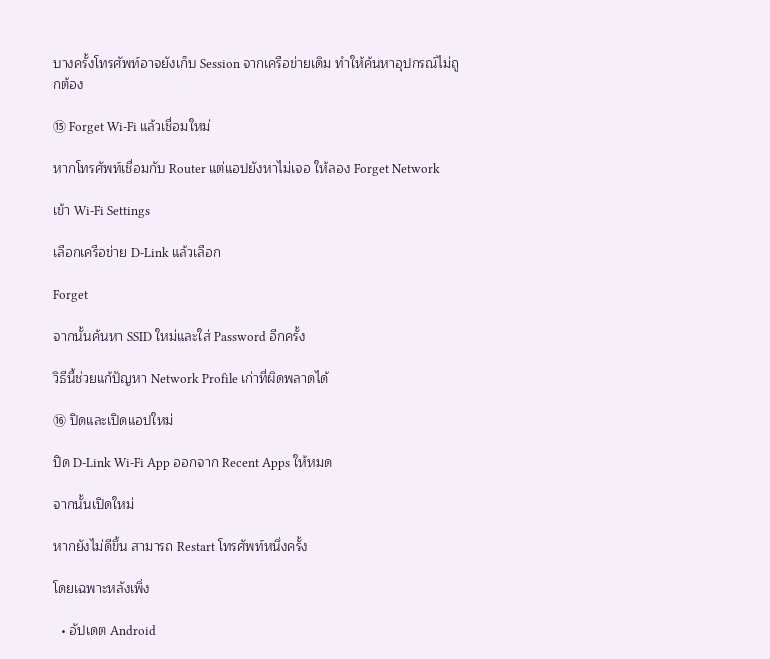บางครั้งโทรศัพท์อาจยังเก็บ Session จากเครือข่ายเดิม ทำให้ค้นหาอุปกรณ์ไม่ถูกต้อง

⑮ Forget Wi-Fi แล้วเชื่อมใหม่

หากโทรศัพท์เชื่อมกับ Router แต่แอปยังหาไม่เจอ ให้ลอง Forget Network

เข้า Wi-Fi Settings

เลือกเครือข่าย D-Link แล้วเลือก

Forget

จากนั้นค้นหา SSID ใหม่และใส่ Password อีกครั้ง

วิธีนี้ช่วยแก้ปัญหา Network Profile เก่าที่ผิดพลาดได้

⑯ ปิดและเปิดแอปใหม่

ปิด D-Link Wi-Fi App ออกจาก Recent Apps ให้หมด

จากนั้นเปิดใหม่

หากยังไม่ดีขึ้น สามารถ Restart โทรศัพท์หนึ่งครั้ง

โดยเฉพาะหลังเพิ่ง

  • อัปเดต Android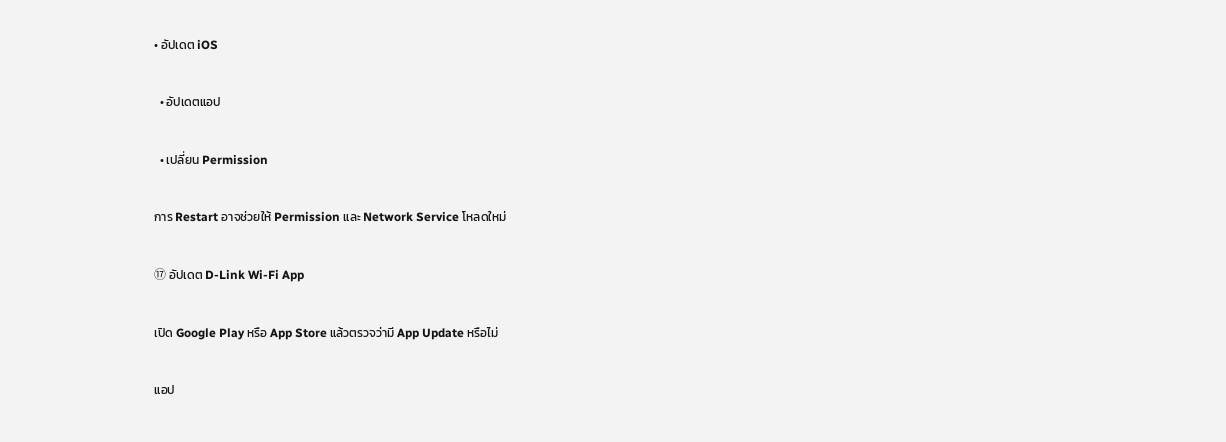• อัปเดต iOS

  • อัปเดตแอป

  • เปลี่ยน Permission

การ Restart อาจช่วยให้ Permission และ Network Service โหลดใหม่

⑰ อัปเดต D-Link Wi-Fi App

เปิด Google Play หรือ App Store แล้วตรวจว่ามี App Update หรือไม่

แอป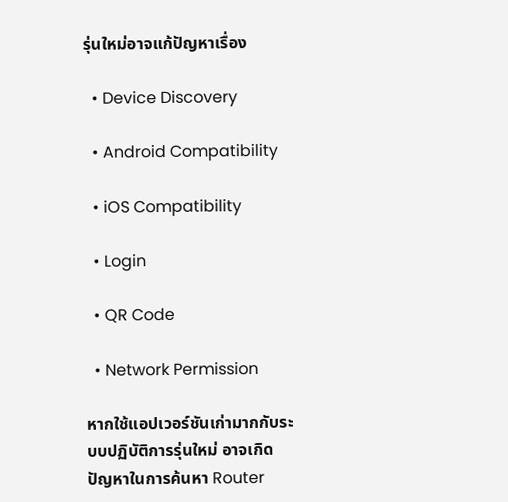รุ่นใหม่อาจแก้ปัญหาเรื่อง

  • Device Discovery

  • Android Compatibility

  • iOS Compatibility

  • Login

  • QR Code

  • Network Permission

หากใช้แอปเวอร์ชันเก่ามากกับระบบปฏิบัติการรุ่นใหม่ อาจเกิดปัญหาในการค้นหา Router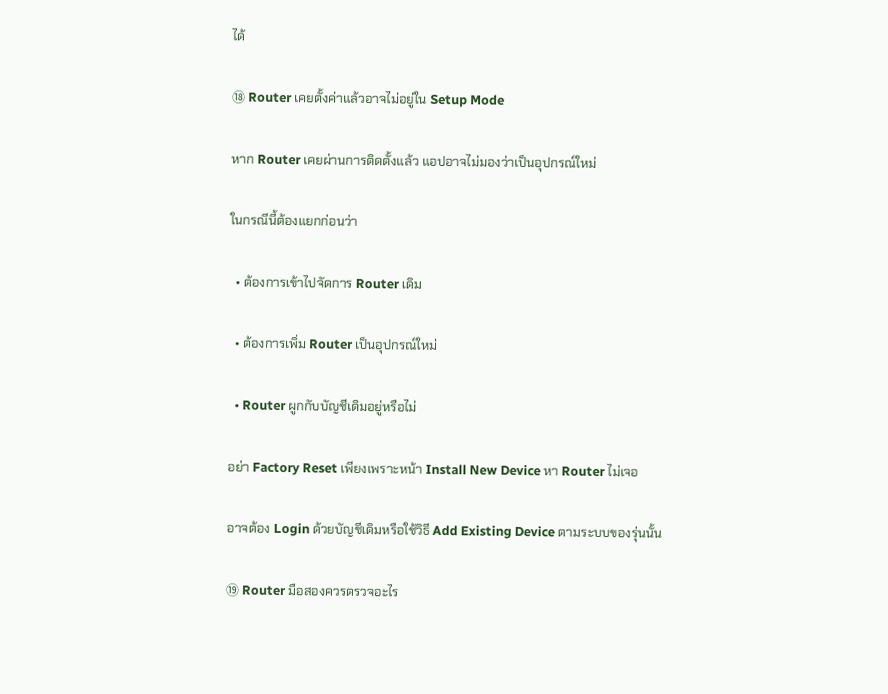ได้

⑱ Router เคยตั้งค่าแล้วอาจไม่อยู่ใน Setup Mode

หาก Router เคยผ่านการติดตั้งแล้ว แอปอาจไม่มองว่าเป็นอุปกรณ์ใหม่

ในกรณีนี้ต้องแยกก่อนว่า

  • ต้องการเข้าไปจัดการ Router เดิม

  • ต้องการเพิ่ม Router เป็นอุปกรณ์ใหม่

  • Router ผูกกับบัญชีเดิมอยู่หรือไม่

อย่า Factory Reset เพียงเพราะหน้า Install New Device หา Router ไม่เจอ

อาจต้อง Login ด้วยบัญชีเดิมหรือใช้วิธี Add Existing Device ตามระบบของรุ่นนั้น

⑲ Router มือสองควรตรวจอะไร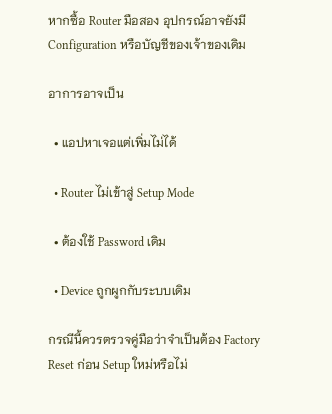หากซื้อ Router มือสอง อุปกรณ์อาจยังมี Configuration หรือบัญชีของเจ้าของเดิม

อาการอาจเป็น

  • แอปหาเจอแต่เพิ่มไม่ได้

  • Router ไม่เข้าสู่ Setup Mode

  • ต้องใช้ Password เดิม

  • Device ถูกผูกกับระบบเดิม

กรณีนี้ควรตรวจคู่มือว่าจำเป็นต้อง Factory Reset ก่อน Setup ใหม่หรือไม่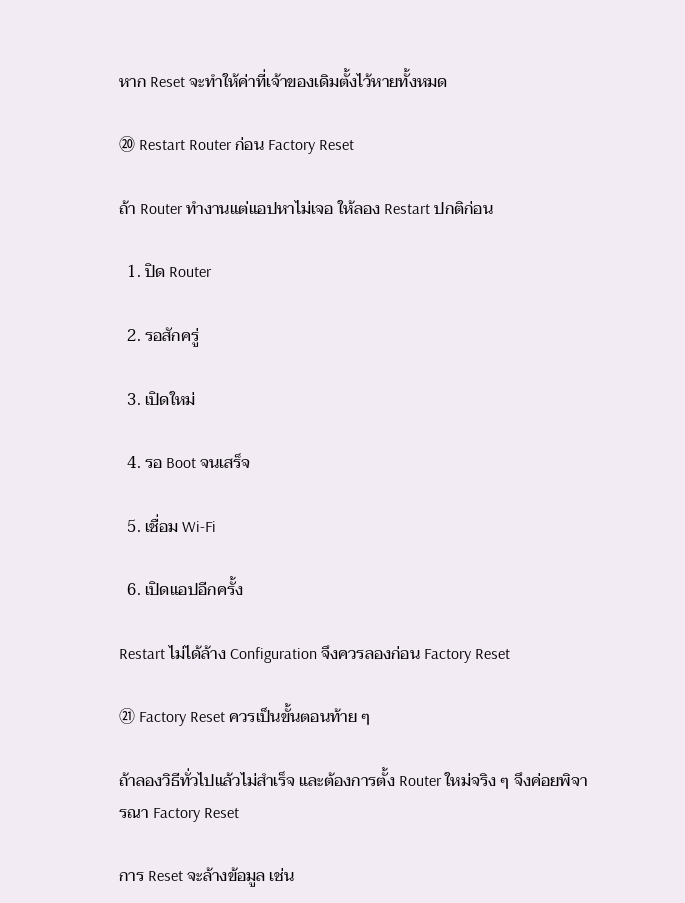หาก Reset จะทำให้ค่าที่เจ้าของเดิมตั้งไว้หายทั้งหมด

⑳ Restart Router ก่อน Factory Reset

ถ้า Router ทำงานแต่แอปหาไม่เจอ ให้ลอง Restart ปกติก่อน

  1. ปิด Router

  2. รอสักครู่

  3. เปิดใหม่

  4. รอ Boot จนเสร็จ

  5. เชื่อม Wi-Fi

  6. เปิดแอปอีกครั้ง

Restart ไม่ได้ล้าง Configuration จึงควรลองก่อน Factory Reset

㉑ Factory Reset ควรเป็นขั้นตอนท้าย ๆ

ถ้าลองวิธีทั่วไปแล้วไม่สำเร็จ และต้องการตั้ง Router ใหม่จริง ๆ จึงค่อยพิจารณา Factory Reset

การ Reset จะล้างข้อมูล เช่น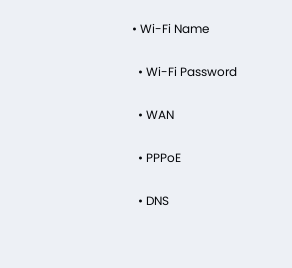• Wi-Fi Name

  • Wi-Fi Password

  • WAN

  • PPPoE

  • DNS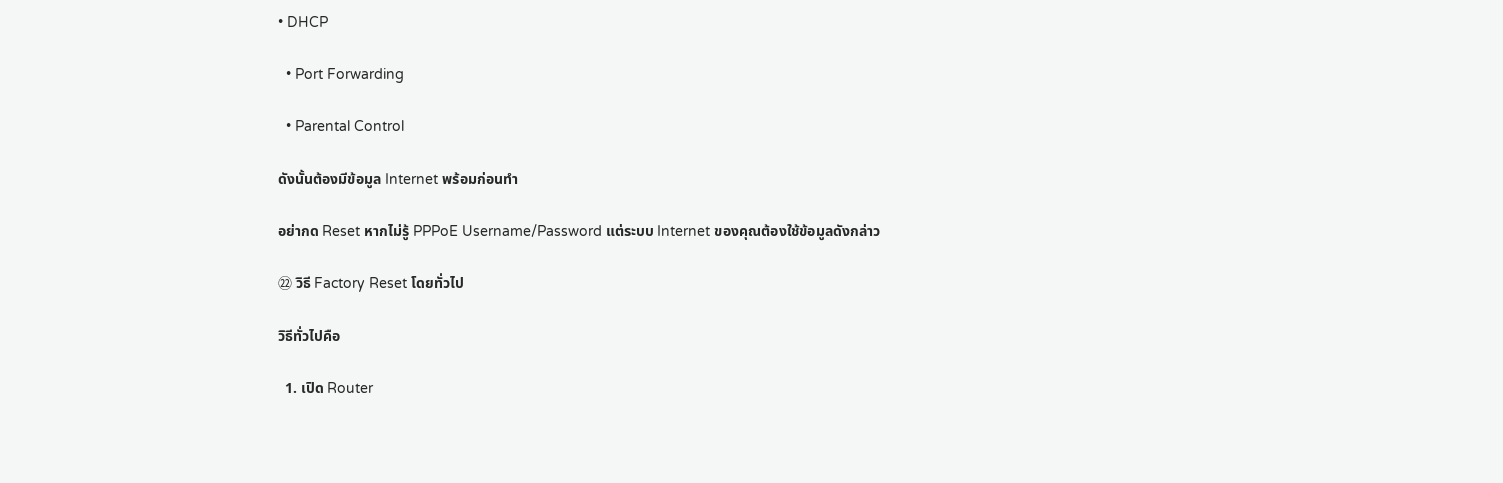• DHCP

  • Port Forwarding

  • Parental Control

ดังนั้นต้องมีข้อมูล Internet พร้อมก่อนทำ

อย่ากด Reset หากไม่รู้ PPPoE Username/Password แต่ระบบ Internet ของคุณต้องใช้ข้อมูลดังกล่าว

㉒ วิธี Factory Reset โดยทั่วไป

วิธีทั่วไปคือ

  1. เปิด Router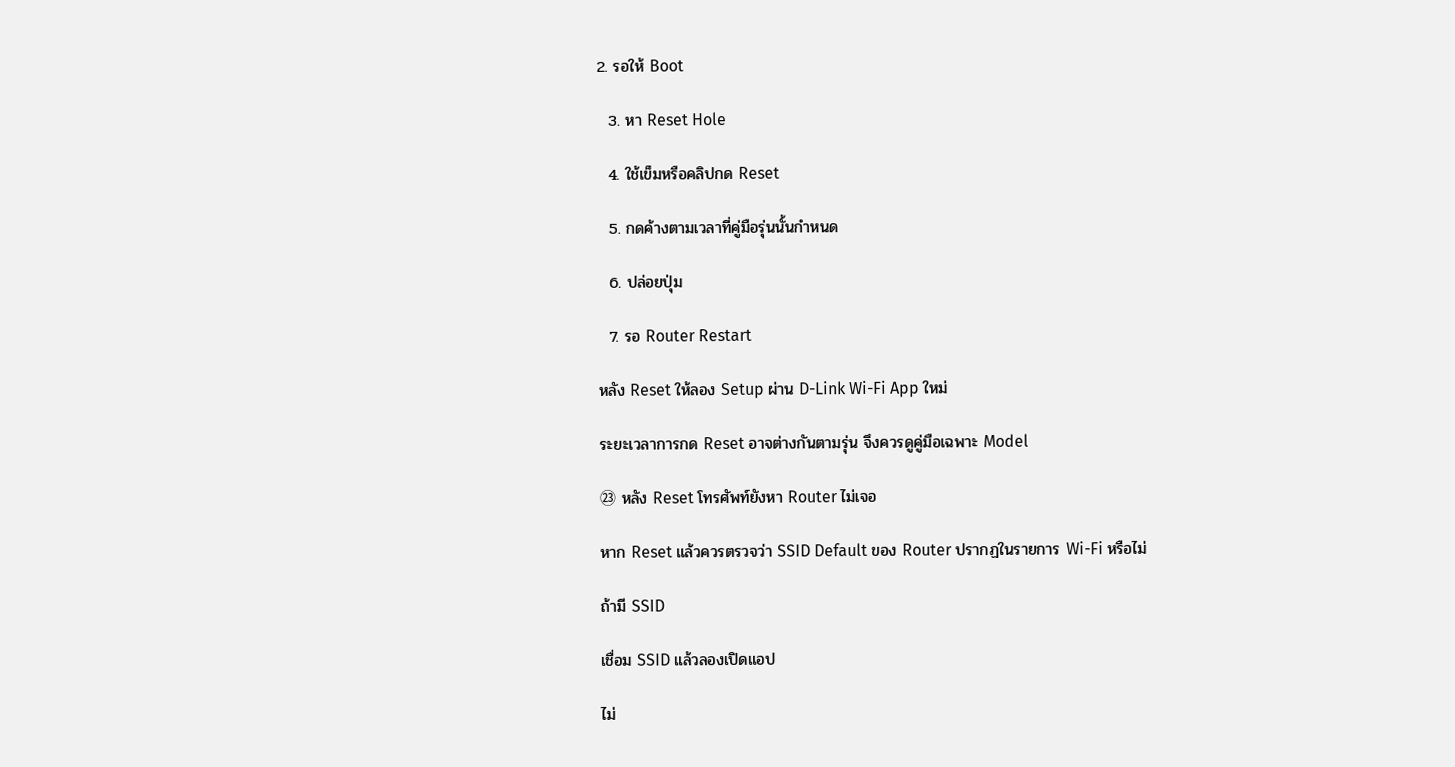2. รอให้ Boot

  3. หา Reset Hole

  4. ใช้เข็มหรือคลิปกด Reset

  5. กดค้างตามเวลาที่คู่มือรุ่นนั้นกำหนด

  6. ปล่อยปุ่ม

  7. รอ Router Restart

หลัง Reset ให้ลอง Setup ผ่าน D-Link Wi-Fi App ใหม่

ระยะเวลาการกด Reset อาจต่างกันตามรุ่น จึงควรดูคู่มือเฉพาะ Model

㉓ หลัง Reset โทรศัพท์ยังหา Router ไม่เจอ

หาก Reset แล้วควรตรวจว่า SSID Default ของ Router ปรากฏในรายการ Wi-Fi หรือไม่

ถ้ามี SSID

เชื่อม SSID แล้วลองเปิดแอป

ไม่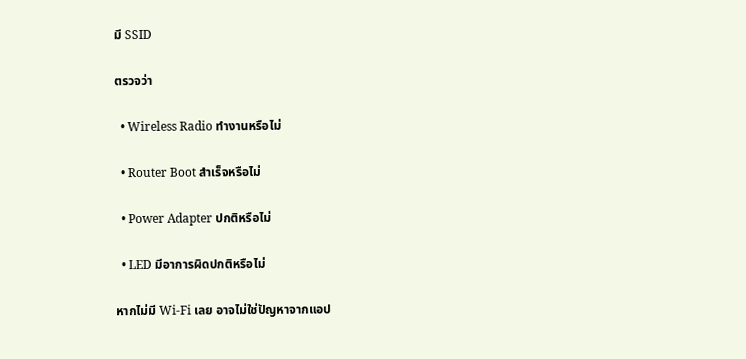มี SSID

ตรวจว่า

  • Wireless Radio ทำงานหรือไม่

  • Router Boot สำเร็จหรือไม่

  • Power Adapter ปกติหรือไม่

  • LED มีอาการผิดปกติหรือไม่

หากไม่มี Wi-Fi เลย อาจไม่ใช่ปัญหาจากแอป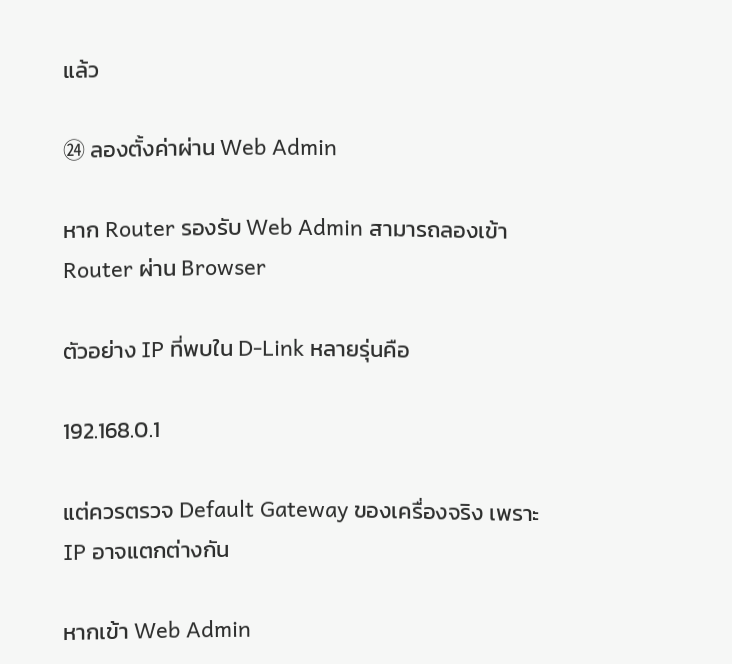แล้ว

㉔ ลองตั้งค่าผ่าน Web Admin

หาก Router รองรับ Web Admin สามารถลองเข้า Router ผ่าน Browser

ตัวอย่าง IP ที่พบใน D-Link หลายรุ่นคือ

192.168.0.1

แต่ควรตรวจ Default Gateway ของเครื่องจริง เพราะ IP อาจแตกต่างกัน

หากเข้า Web Admin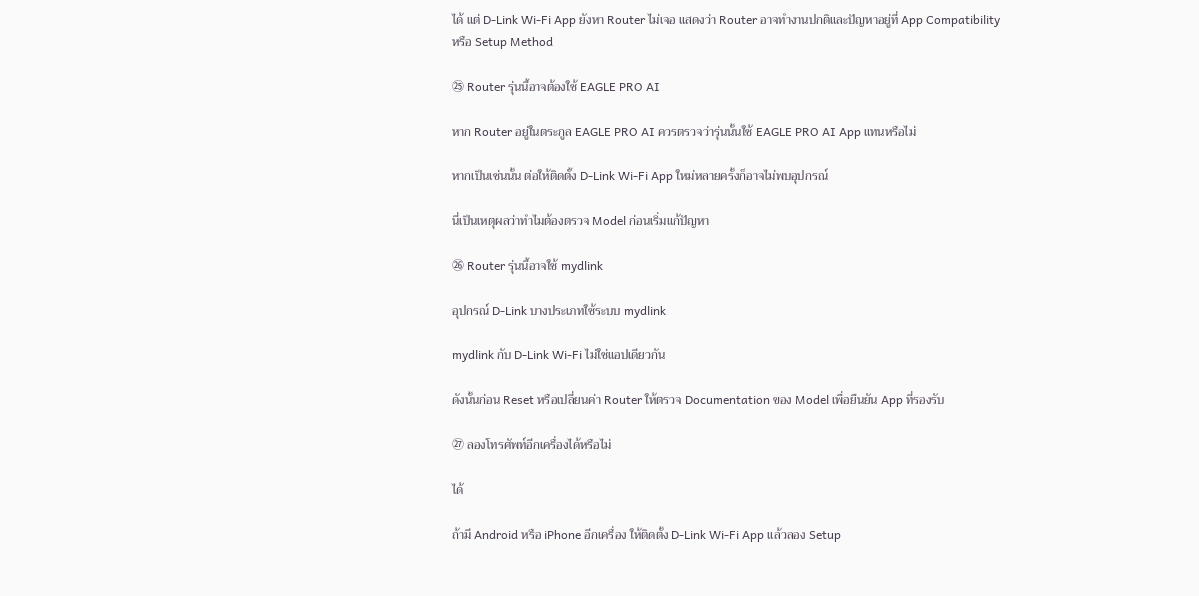ได้ แต่ D-Link Wi-Fi App ยังหา Router ไม่เจอ แสดงว่า Router อาจทำงานปกติและปัญหาอยู่ที่ App Compatibility หรือ Setup Method

㉕ Router รุ่นนี้อาจต้องใช้ EAGLE PRO AI

หาก Router อยู่ในตระกูล EAGLE PRO AI ควรตรวจว่ารุ่นนั้นใช้ EAGLE PRO AI App แทนหรือไม่

หากเป็นเช่นนั้น ต่อให้ติดตั้ง D-Link Wi-Fi App ใหม่หลายครั้งก็อาจไม่พบอุปกรณ์

นี่เป็นเหตุผลว่าทำไมต้องตรวจ Model ก่อนเริ่มแก้ปัญหา

㉖ Router รุ่นนี้อาจใช้ mydlink

อุปกรณ์ D-Link บางประเภทใช้ระบบ mydlink

mydlink กับ D-Link Wi-Fi ไม่ใช่แอปเดียวกัน

ดังนั้นก่อน Reset หรือเปลี่ยนค่า Router ให้ตรวจ Documentation ของ Model เพื่อยืนยัน App ที่รองรับ

㉗ ลองโทรศัพท์อีกเครื่องได้หรือไม่

ได้

ถ้ามี Android หรือ iPhone อีกเครื่อง ให้ติดตั้ง D-Link Wi-Fi App แล้วลอง Setup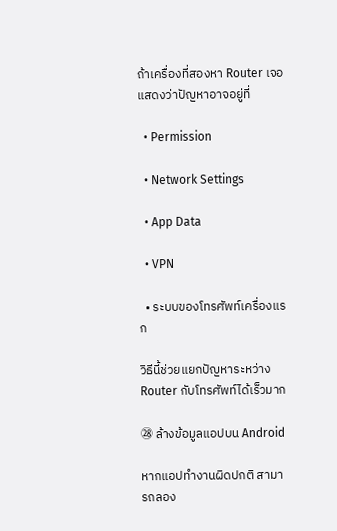ถ้าเครื่องที่สองหา Router เจอ แสดงว่าปัญหาอาจอยู่ที่

  • Permission

  • Network Settings

  • App Data

  • VPN

  • ระบบของโทรศัพท์เครื่องแรก

วิธีนี้ช่วยแยกปัญหาระหว่าง Router กับโทรศัพท์ได้เร็วมาก

㉘ ล้างข้อมูลแอปบน Android

หากแอปทำงานผิดปกติ สามารถลอง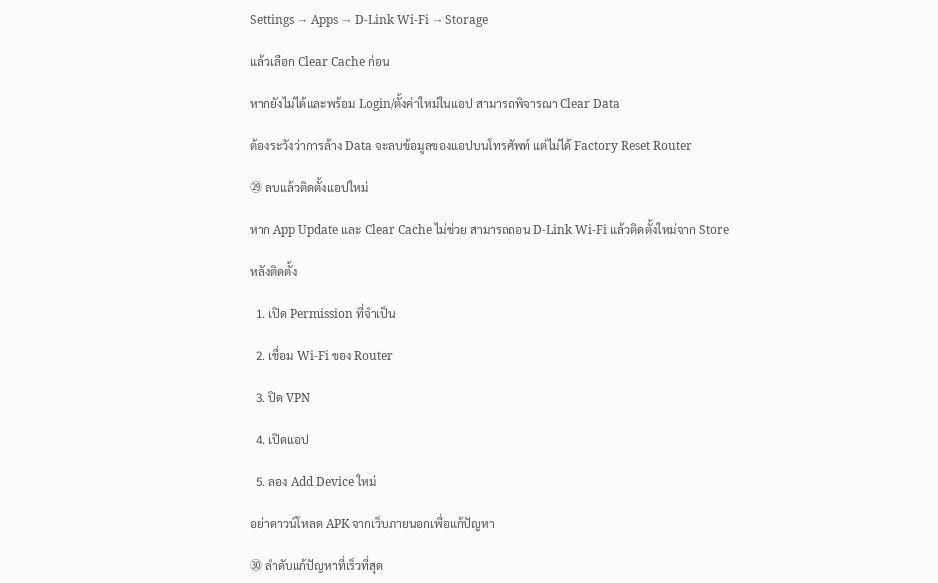Settings → Apps → D-Link Wi-Fi → Storage

แล้วเลือก Clear Cache ก่อน

หากยังไม่ได้และพร้อม Login/ตั้งค่าใหม่ในแอป สามารถพิจารณา Clear Data

ต้องระวังว่าการล้าง Data จะลบข้อมูลของแอปบนโทรศัพท์ แต่ไม่ได้ Factory Reset Router

㉙ ลบแล้วติดตั้งแอปใหม่

หาก App Update และ Clear Cache ไม่ช่วย สามารถถอน D-Link Wi-Fi แล้วติดตั้งใหม่จาก Store

หลังติดตั้ง

  1. เปิด Permission ที่จำเป็น

  2. เชื่อม Wi-Fi ของ Router

  3. ปิด VPN

  4. เปิดแอป

  5. ลอง Add Device ใหม่

อย่าดาวน์โหลด APK จากเว็บภายนอกเพื่อแก้ปัญหา

㉚ ลำดับแก้ปัญหาที่เร็วที่สุด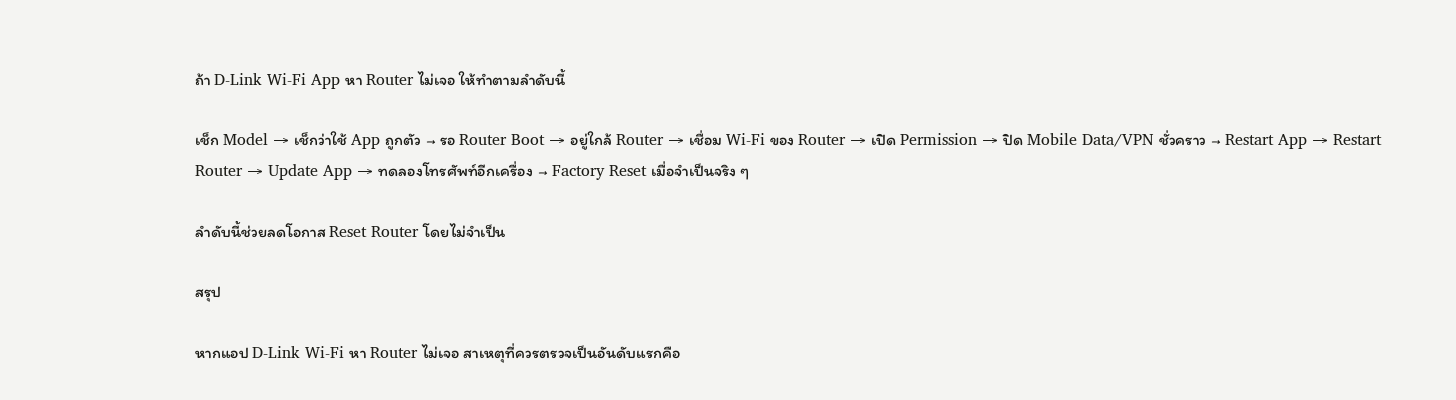ถ้า D-Link Wi-Fi App หา Router ไม่เจอ ให้ทำตามลำดับนี้

เช็ก Model → เช็กว่าใช้ App ถูกตัว → รอ Router Boot → อยู่ใกล้ Router → เชื่อม Wi-Fi ของ Router → เปิด Permission → ปิด Mobile Data/VPN ชั่วคราว → Restart App → Restart Router → Update App → ทดลองโทรศัพท์อีกเครื่อง → Factory Reset เมื่อจำเป็นจริง ๆ

ลำดับนี้ช่วยลดโอกาส Reset Router โดยไม่จำเป็น

สรุป

หากแอป D-Link Wi-Fi หา Router ไม่เจอ สาเหตุที่ควรตรวจเป็นอันดับแรกคือ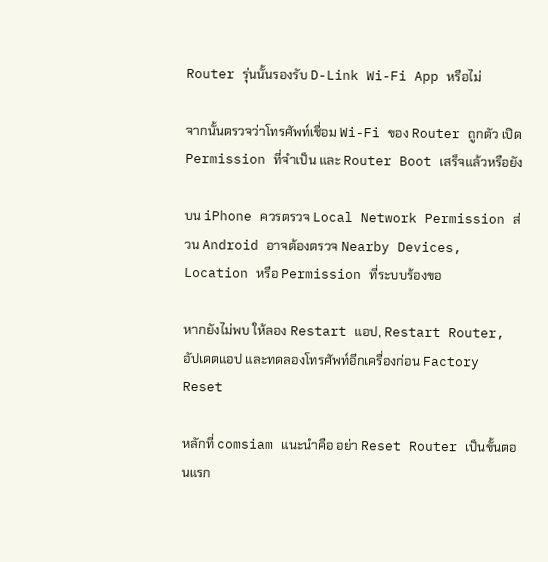Router รุ่นนั้นรองรับ D-Link Wi-Fi App หรือไม่

จากนั้นตรวจว่าโทรศัพท์เชื่อม Wi-Fi ของ Router ถูกตัว เปิด Permission ที่จำเป็น และ Router Boot เสร็จแล้วหรือยัง

บน iPhone ควรตรวจ Local Network Permission ส่วน Android อาจต้องตรวจ Nearby Devices, Location หรือ Permission ที่ระบบร้องขอ

หากยังไม่พบ ให้ลอง Restart แอป, Restart Router, อัปเดตแอป และทดลองโทรศัพท์อีกเครื่องก่อน Factory Reset

หลักที่ comsiam แนะนำคือ อย่า Reset Router เป็นขั้นตอนแรก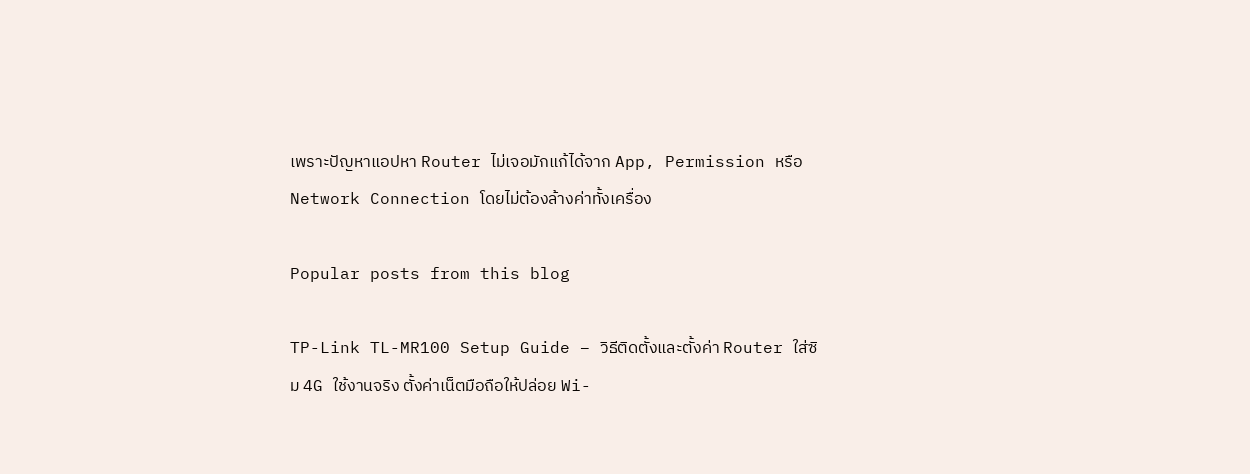เพราะปัญหาแอปหา Router ไม่เจอมักแก้ได้จาก App, Permission หรือ Network Connection โดยไม่ต้องล้างค่าทั้งเครื่อง

Popular posts from this blog

TP-Link TL-MR100 Setup Guide – วิธีติดตั้งและตั้งค่า Router ใส่ซิม 4G ใช้งานจริง ตั้งค่าเน็ตมือถือให้ปล่อย Wi-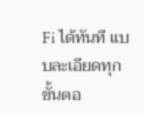Fi ได้ทันที แบบละเอียดทุกขั้นตอ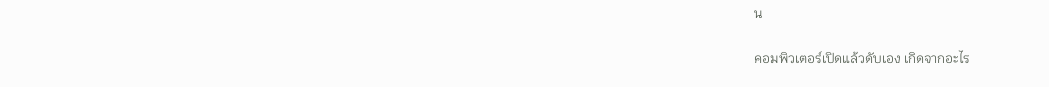น

คอมพิวเตอร์เปิดแล้วดับเอง เกิดจากอะไร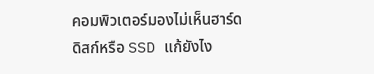คอมพิวเตอร์มองไม่เห็นฮาร์ดดิสก์หรือ SSD แก้ยังไง